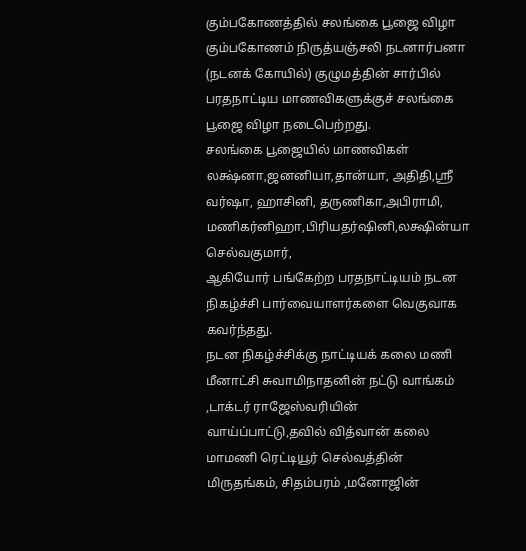கும்பகோணத்தில் சலங்கை பூஜை விழா
கும்பகோணம் நிருத்யஞ்சலி நடனார்பனா (நடனக் கோயில்) குழுமத்தின் சார்பில் பரதநாட்டிய மாணவிகளுக்குச் சலங்கை பூஜை விழா நடைபெற்றது.
சலங்கை பூஜையில் மாணவிகள் லக்ஷ்னா,ஜனனியா,தான்யா, அதிதி,ஸ்ரீ வர்ஷா, ஹாசினி, தருணிகா,அபிராமி, மணிகர்னிஹா,பிரியதர்ஷினி,லக்ஷின்யா செல்வகுமார்,
ஆகியோர் பங்கேற்ற பரதநாட்டியம் நடன நிகழ்ச்சி பார்வையாளர்களை வெகுவாக கவர்ந்தது.
நடன நிகழ்ச்சிக்கு நாட்டியக் கலை மணி மீனாட்சி சுவாமிநாதனின் நட்டு வாங்கம் ,டாக்டர் ராஜேஸ்வரியின் வாய்ப்பாட்டு,தவில் வித்வான் கலை மாமணி ரெட்டியூர் செல்வத்தின்
மிருதங்கம், சிதம்பரம் ,மனோஜின்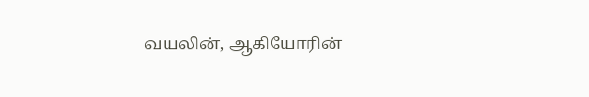வயலின், ஆகியோரின்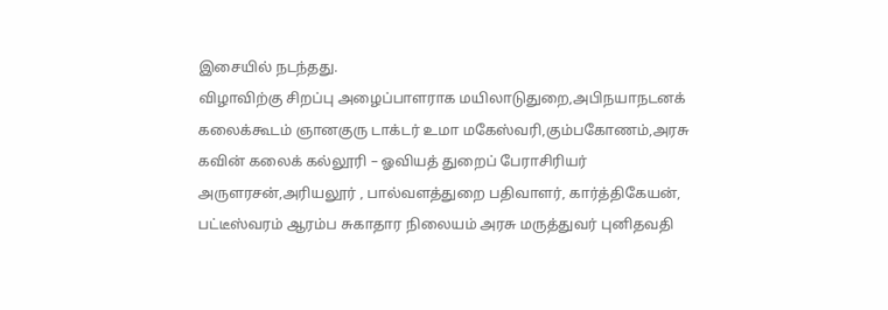இசையில் நடந்தது.
விழாவிற்கு சிறப்பு அழைப்பாளராக மயிலாடுதுறை,அபிநயாநடனக் கலைக்கூடம் ஞானகுரு டாக்டர் உமா மகேஸ்வரி,கும்பகோணம்,அரசு கவின் கலைக் கல்லூரி – ஓவியத் துறைப் பேராசிரியர் அருளரசன்,அரியலூர் , பால்வளத்துறை பதிவாளர், கார்த்திகேயன், பட்டீஸ்வரம் ஆரம்ப சுகாதார நிலையம் அரசு மருத்துவர் புனிதவதி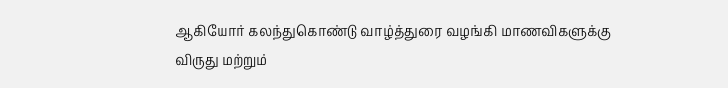ஆகியோர் கலந்துகொண்டு வாழ்த்துரை வழங்கி மாணவிகளுக்கு விருது மற்றும்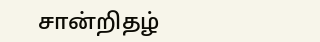சான்றிதழ்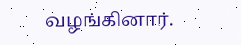வழங்கினார்.